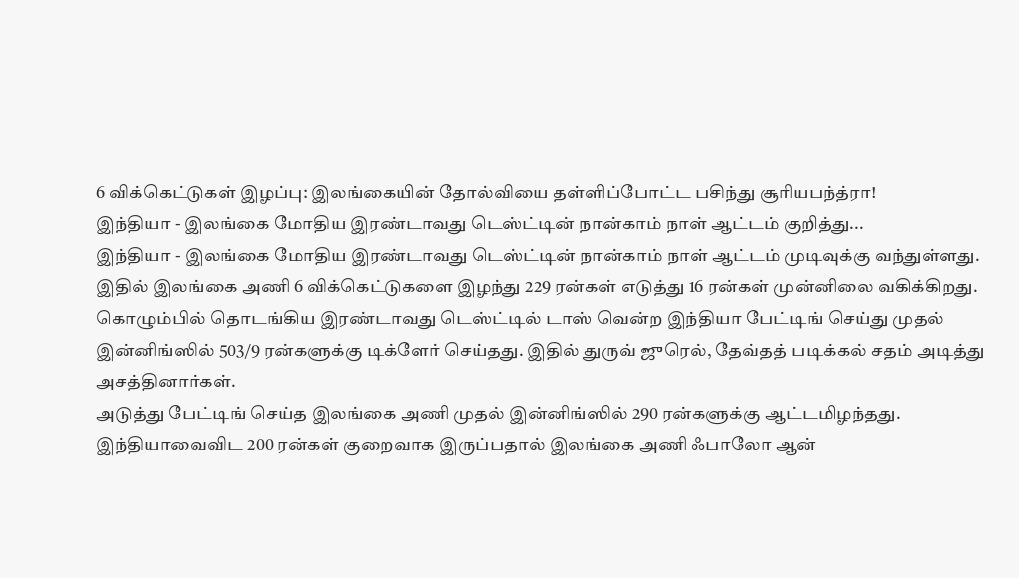6 விக்கெட்டுகள் இழப்பு: இலங்கையின் தோல்வியை தள்ளிப்போட்ட பசிந்து சூரியபந்த்ரா!
இந்தியா - இலங்கை மோதிய இரண்டாவது டெஸ்ட்டின் நான்காம் நாள் ஆட்டம் குறித்து...
இந்தியா - இலங்கை மோதிய இரண்டாவது டெஸ்ட்டின் நான்காம் நாள் ஆட்டம் முடிவுக்கு வந்துள்ளது. இதில் இலங்கை அணி 6 விக்கெட்டுகளை இழந்து 229 ரன்கள் எடுத்து 16 ரன்கள் முன்னிலை வகிக்கிறது.
கொழும்பில் தொடங்கிய இரண்டாவது டெஸ்ட்டில் டாஸ் வென்ற இந்தியா பேட்டிங் செய்து முதல் இன்னிங்ஸில் 503/9 ரன்களுக்கு டிக்ளேர் செய்தது. இதில் துருவ் ஜுரெல், தேவ்தத் படிக்கல் சதம் அடித்து அசத்தினார்கள்.
அடுத்து பேட்டிங் செய்த இலங்கை அணி முதல் இன்னிங்ஸில் 290 ரன்களுக்கு ஆட்டமிழந்தது. இந்தியாவைவிட 200 ரன்கள் குறைவாக இருப்பதால் இலங்கை அணி ஃபாலோ ஆன்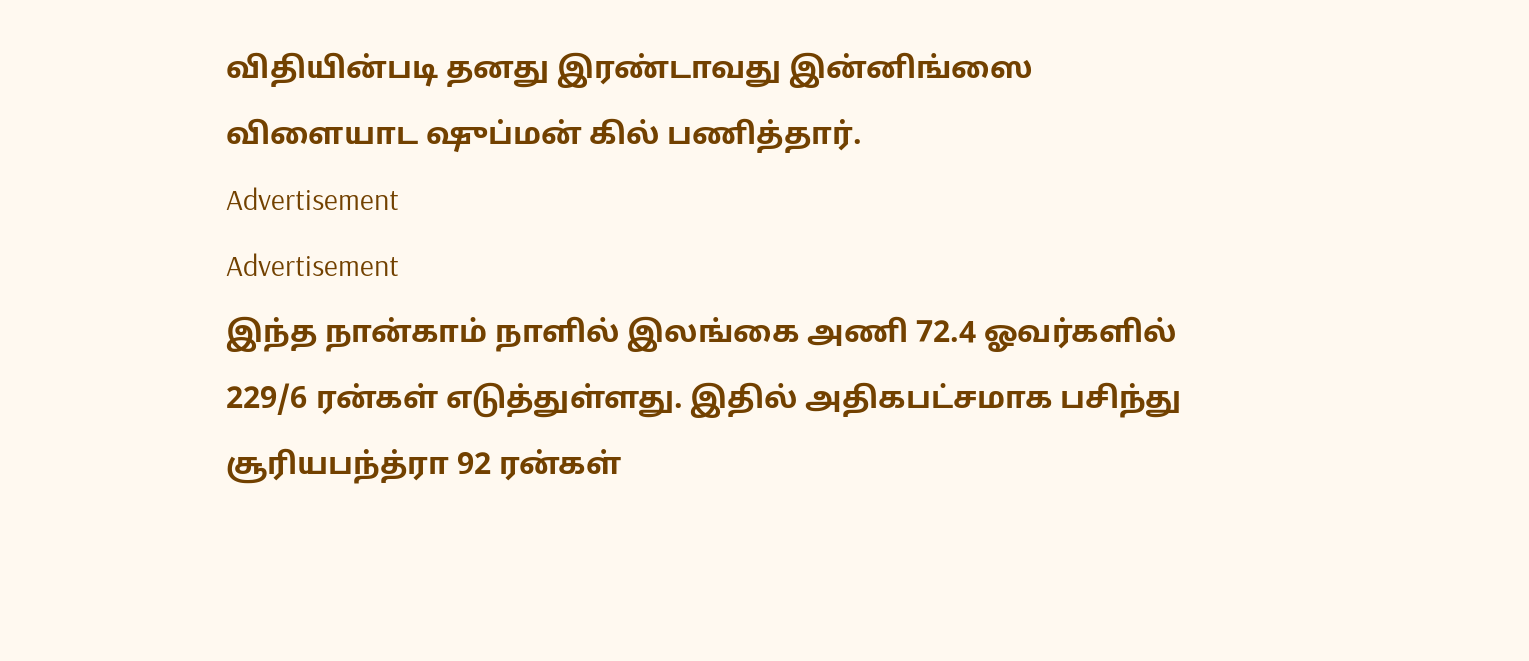விதியின்படி தனது இரண்டாவது இன்னிங்ஸை விளையாட ஷுப்மன் கில் பணித்தார்.
Advertisement
Advertisement
இந்த நான்காம் நாளில் இலங்கை அணி 72.4 ஓவர்களில் 229/6 ரன்கள் எடுத்துள்ளது. இதில் அதிகபட்சமாக பசிந்து சூரியபந்த்ரா 92 ரன்கள்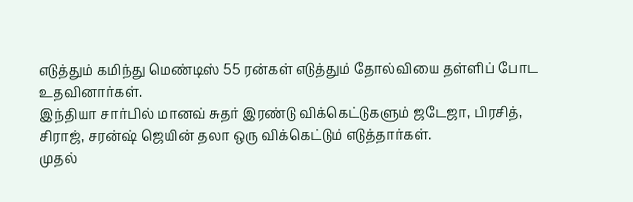எடுத்தும் கமிந்து மெண்டிஸ் 55 ரன்கள் எடுத்தும் தோல்வியை தள்ளிப் போட உதவினார்கள்.
இந்தியா சார்பில் மானவ் சுதர் இரண்டு விக்கெட்டுகளும் ஜடேஜா, பிரசித், சிராஜ், சரன்ஷ் ஜெயின் தலா ஒரு விக்கெட்டும் எடுத்தார்கள்.
முதல்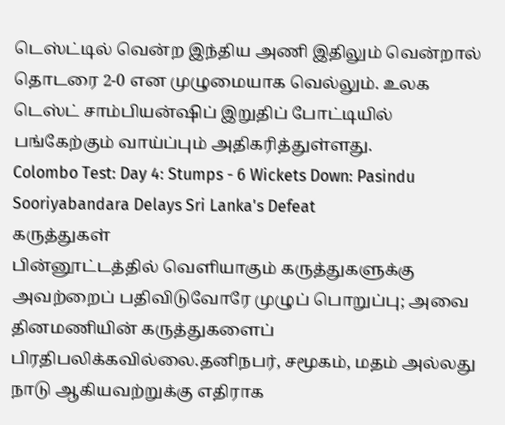டெஸ்ட்டில் வென்ற இந்திய அணி இதிலும் வென்றால் தொடரை 2-0 என முழுமையாக வெல்லும். உலக டெஸ்ட் சாம்பியன்ஷிப் இறுதிப் போட்டியில் பங்கேற்கும் வாய்ப்பும் அதிகரித்துள்ளது.
Colombo Test: Day 4: Stumps - 6 Wickets Down: Pasindu Sooriyabandara Delays Sri Lanka's Defeat
கருத்துகள்
பின்னூட்டத்தில் வெளியாகும் கருத்துகளுக்கு அவற்றைப் பதிவிடுவோரே முழுப் பொறுப்பு; அவை தினமணியின் கருத்துகளைப் பிரதிபலிக்கவில்லை.தனிநபர், சமூகம், மதம் அல்லது நாடு ஆகியவற்றுக்கு எதிராக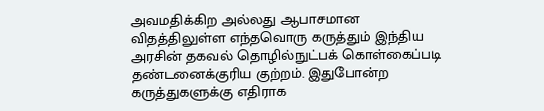அவமதிக்கிற அல்லது ஆபாசமான விதத்திலுள்ள எந்தவொரு கருத்தும் இந்திய அரசின் தகவல் தொழில்நுட்பக் கொள்கைப்படி தண்டனைக்குரிய குற்றம். இதுபோன்ற கருத்துகளுக்கு எதிராக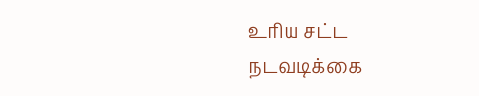உரிய சட்ட நடவடிக்கை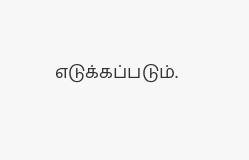எடுக்கப்படும்.